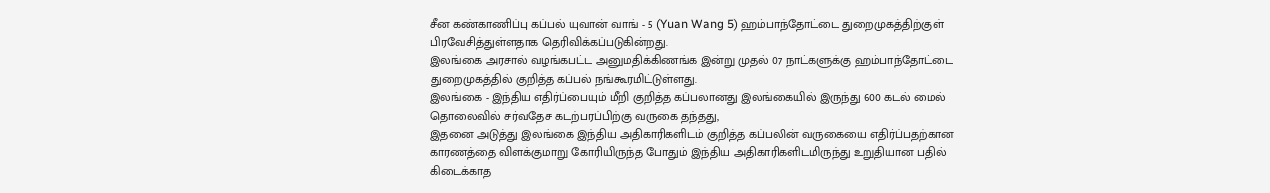சீன கண்காணிப்பு கப்பல் யுவான் வாங் - 5 (Yuan Wang 5) ஹம்பாந்தோட்டை துறைமுகத்திற்குள் பிரவேசித்துள்ளதாக தெரிவிக்கப்படுகின்றது.
இலங்கை அரசால் வழங்கபட்ட அனுமதிக்கிணங்க இன்று முதல் 07 நாட்களுக்கு ஹம்பாந்தோட்டை துறைமுகத்தில் குறித்த கப்பல் நங்கூரமிட்டுள்ளது.
இலங்கை - இந்திய எதிர்ப்பையும் மீறி குறித்த கப்பலானது இலங்கையில் இருந்து 600 கடல் மைல் தொலைவில் சர்வதேச கடற்பரப்பிற்கு வருகை தந்தது,
இதனை அடுத்து இலங்கை இந்திய அதிகாரிகளிடம் குறித்த கப்பலின் வருகையை எதிர்ப்பதற்கான காரணத்தை விளக்குமாறு கோரியிருந்த போதும் இந்திய அதிகாரிகளிடமிருந்து உறுதியான பதில் கிடைக்காத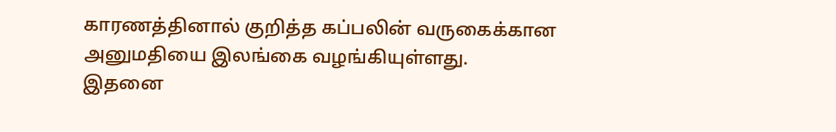காரணத்தினால் குறித்த கப்பலின் வருகைக்கான அனுமதியை இலங்கை வழங்கியுள்ளது.
இதனை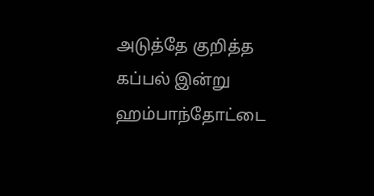அடுத்தே குறித்த கப்பல் இன்று ஹம்பாந்தோட்டை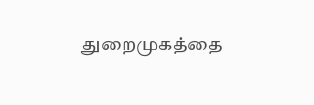துறைமுகத்தை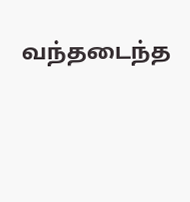வந்தடைந்த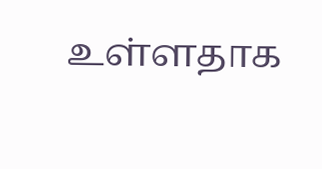உள்ளதாக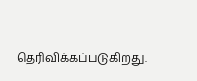தெரிவிக்கப்படுகிறது.